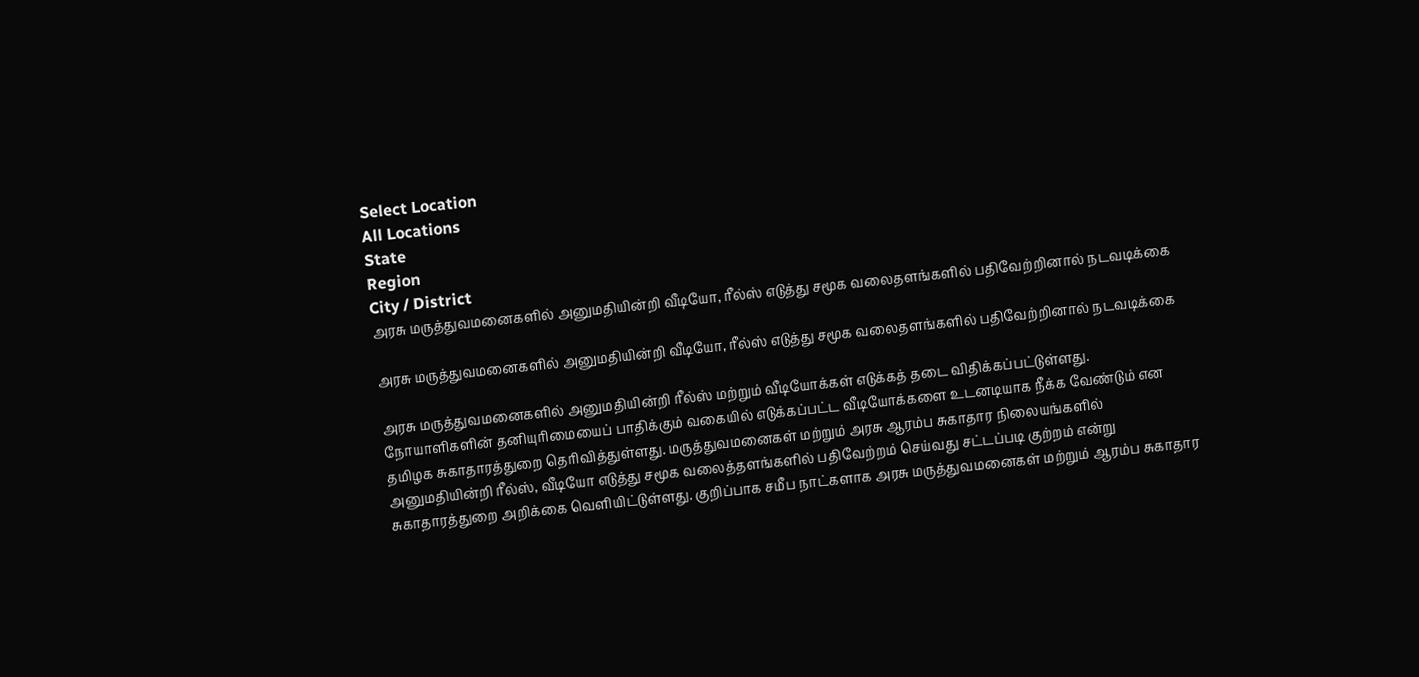Select Location
All Locations
State
Region
City / District
அரசு மருத்துவமனைகளில் அனுமதியின்றி வீடியோ, ரீல்ஸ் எடுத்து சமூக வலைதளங்களில் பதிவேற்றினால் நடவடிக்கை

அரசு மருத்துவமனைகளில் அனுமதியின்றி வீடியோ, ரீல்ஸ் எடுத்து சமூக வலைதளங்களில் பதிவேற்றினால் நடவடிக்கை

அரசு மருத்துவமனைகளில் அனுமதியின்றி ரீல்ஸ் மற்றும் வீடியோக்கள் எடுக்கத் தடை விதிக்கப்பட்டுள்ளது. நோயாளிகளின் தனியுரிமையைப் பாதிக்கும் வகையில் எடுக்கப்பட்ட வீடியோக்களை உடனடியாக நீக்க வேண்டும் என தமிழக சுகாதாரத்துறை தெரிவித்துள்ளது. மருத்துவமனைகள் மற்றும் அரசு ஆரம்ப சுகாதார நிலையங்களில் அனுமதியின்றி ரீல்ஸ், வீடியோ எடுத்து சமூக வலைத்தளங்களில் பதிவேற்றம் செய்வது சட்டப்படி குற்றம் என்று சுகாதாரத்துறை அறிக்கை வெளியிட்டுள்ளது. குறிப்பாக சமீப நாட்களாக அரசு மருத்துவமனைகள் மற்றும் ஆரம்ப சுகாதார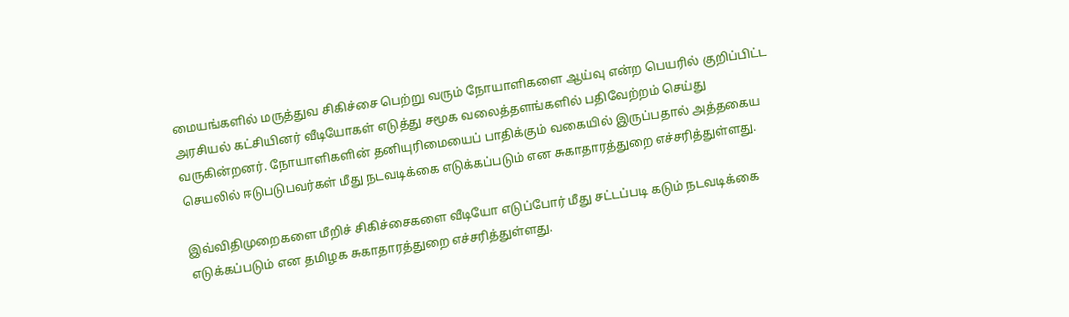மையங்களில் மருத்துவ சிகிச்சை பெற்று வரும் நோயாளிகளை ஆய்வு என்ற பெயரில் குறிப்பிட்ட அரசியல் கட்சியினர் வீடியோகள் எடுத்து சமூக வலைத்தளங்களில் பதிவேற்றம் செய்து வருகின்றனர். நோயாளிகளின் தனியுரிமையைப் பாதிக்கும் வகையில் இருப்பதால் அத்தகைய செயலில் ஈடுபடுபவர்கள் மீது நடவடிக்கை எடுக்கப்படும் என சுகாதாரத்துறை எச்சரித்துள்ளது.

இவ்விதிமுறைகளை மீறிச் சிகிச்சைகளை வீடியோ எடுப்போர் மீது சட்டப்படி கடும் நடவடிக்கை எடுக்கப்படும் என தமிழக சுகாதாரத்துறை எச்சரித்துள்ளது.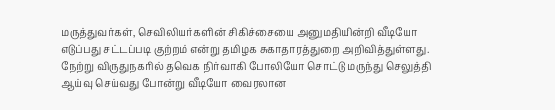மருத்துவர்கள், செவிலியர்களின் சிகிச்சையை அனுமதியின்றி வீடியோ எடுப்பது சட்டப்படி குற்றம் என்று தமிழக சுகாதாரத்துறை அறிவித்துள்ளது. நேற்று விருதுநகரில் தவெக நிர்வாகி போலியோ சொட்டு மருந்து செலுத்தி ஆய்வு செய்வது போன்று வீடியோ வைரலான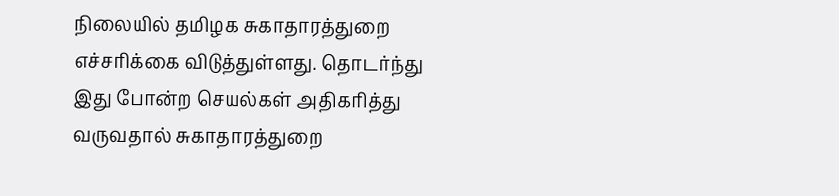நிலையில் தமிழக சுகாதாரத்துறை எச்சரிக்கை விடுத்துள்ளது. தொடர்ந்து இது போன்ற செயல்கள் அதிகரித்து வருவதால் சுகாதாரத்துறை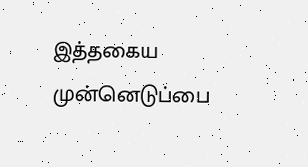இத்தகைய முன்னெடுப்பை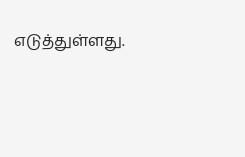எடுத்துள்ளது.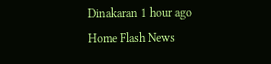Dinakaran 1 hour ago
Home Flash News